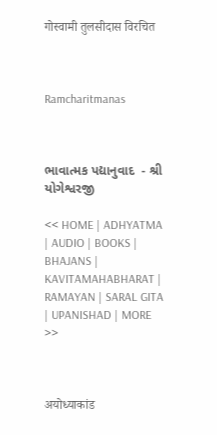गोस्वामी तुलसीदास विरचित



Ramcharitmanas



ભાવાત્મક પદ્યાનુવાદ  - શ્રી યોગેશ્વરજી

<< HOME | ADHYATMA | AUDIO | BOOKS | BHAJANS | KAVITAMAHABHARAT | RAMAYAN | SARAL GITA | UPANISHAD | MORE >>



अयोध्याकांड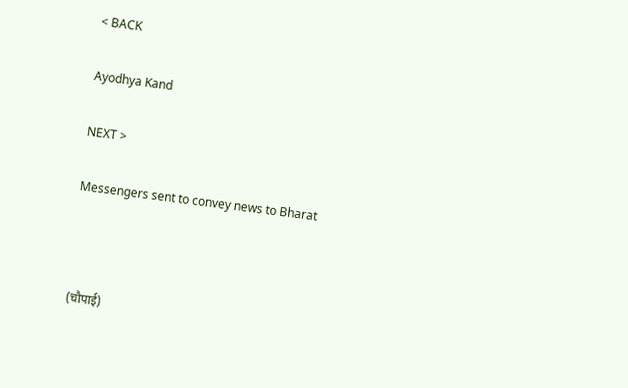< BACK

Ayodhya Kand

NEXT >

Messengers sent to convey news to Bharat



(चौपाई)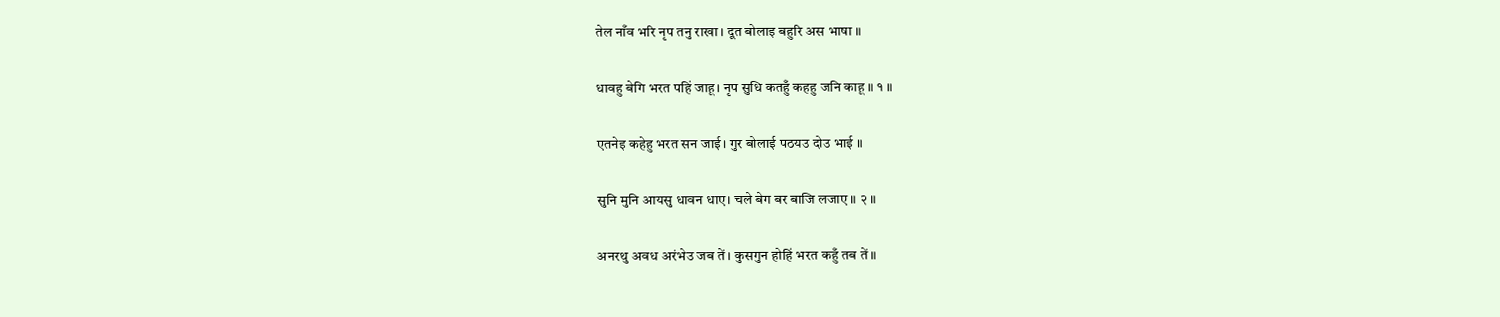तेल नाँव भरि नृप तनु राखा। दूत बोलाइ बहुरि अस भाषा ॥

धावहु बेगि भरत पहिं जाहू। नृप सुधि कतहुँ कहहु जनि काहू ॥ १ ॥

एतनेइ कहेहु भरत सन जाई। गुर बोलाई पठयउ दोउ भाई ॥

सुनि मुनि आयसु धावन धाए। चले बेग बर बाजि लजाए ॥ २ ॥

अनरथु अवध अरंभेउ जब तें। कुसगुन होहिं भरत कहुँ तब तें ॥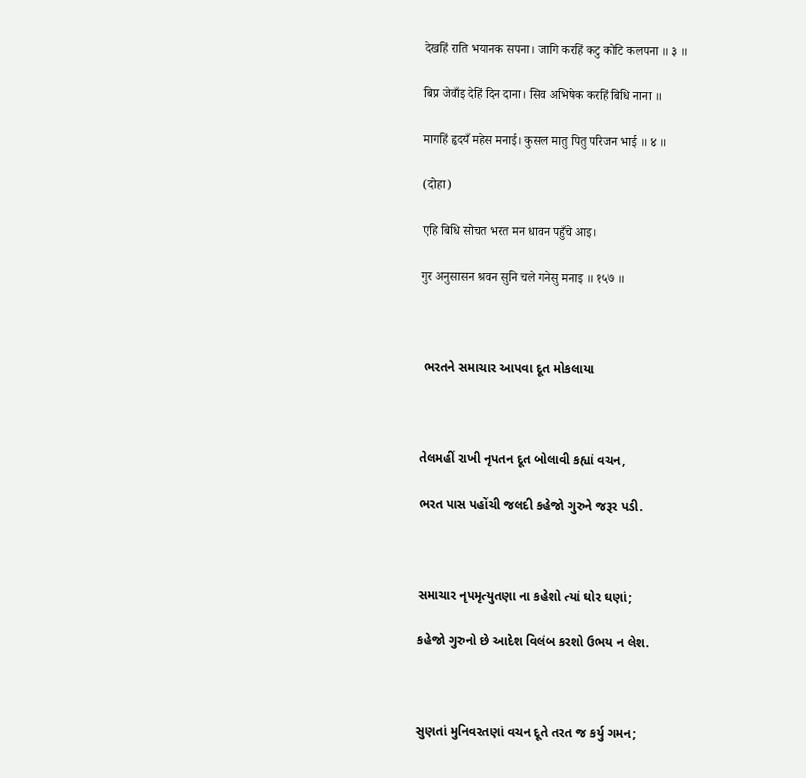देखहिं राति भयानक सपना। जागि करहिं कटु कोटि कलपना ॥ ३ ॥

बिप्र जेवाँइ देहिं दिन दाना। सिव अभिषेक करहिं बिधि नाना ॥

मागहिं हृदयँ महेस मनाई। कुसल मातु पितु परिजन भाई ॥ ४ ॥

(दोहा)

एहि बिधि सोचत भरत मन धावन पहुँचे आइ।

गुर अनुसासन श्रवन सुनि चले गनेसु मनाइ ॥ १५७ ॥



 ભરતને સમાચાર આપવા દૂત મોકલાયા



તેલમહીં રાખી નૃપતન દૂત બોલાવી કહ્યાં વચન,

ભરત પાસ પહોંચી જલદી કહેજો ગુરુને જરૂર પડી.



સમાચાર નૃપમૃત્યુતણા ના કહેશો ત્યાં ઘોર ઘણાં;

કહેજો ગુરુનો છે આદેશ વિલંબ કરશો ઉભય ન લેશ.



સુણતાં મુનિવરતણાં વચન દૂતે તરત જ કર્યુ ગમન;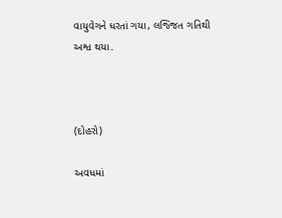વાયુવેગને ધરતાં ગયા, લજ્જિત ગતિથી અશ્વ થયા.



(દોહરો)

અવધમાં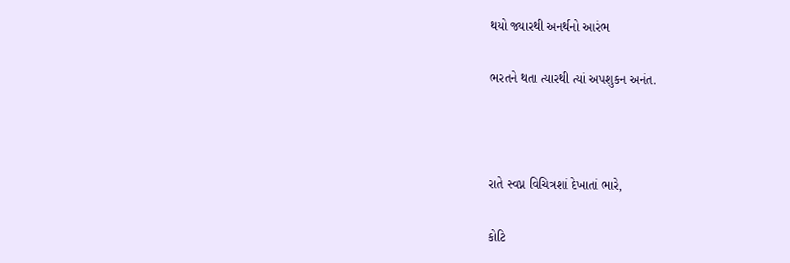થયો જ્યારથી અનર્થનો આરંભ

ભરતને થતા ત્યારથી ત્યાં અપશુકન અનંત.



રાતે સ્વપ્ન વિચિત્રશાં દેખાતાં ભારે,

કોટિ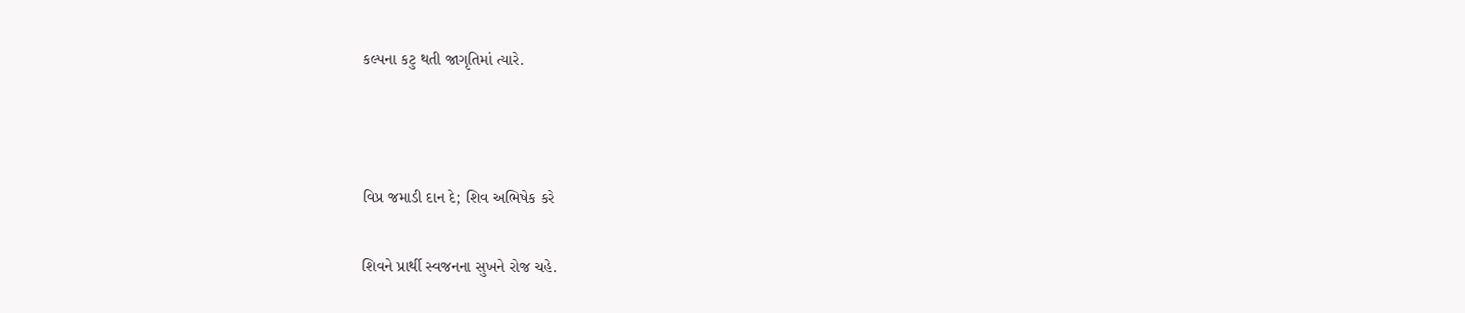કલ્પના કટુ થતી જાગૃતિમાં ત્યારે.



વિપ્ર જમાડી દાન દે; શિવ અભિષેક કરે

શિવને પ્રાર્થી સ્વજનના સુખને રોજ ચહે.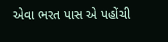એવા ભરત પાસ એ પહોંચી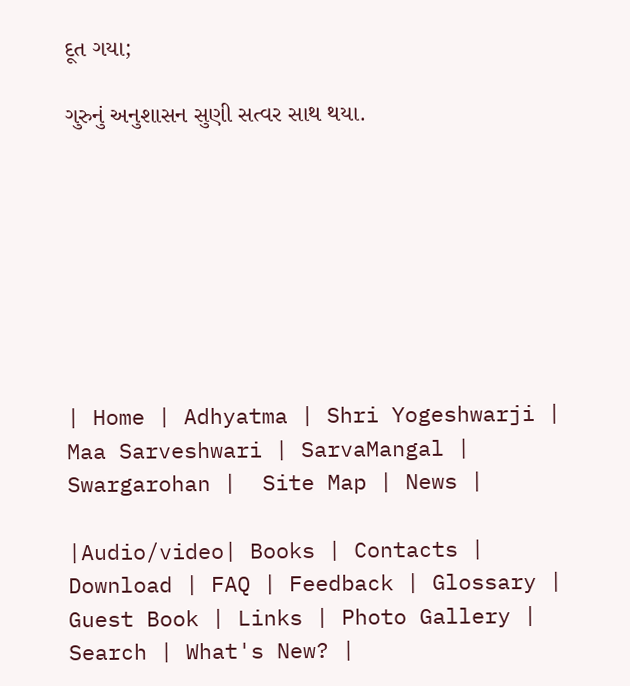દૂત ગયા;

ગુરુનું અનુશાસન સુણી સત્વર સાથ થયા.








| Home | Adhyatma | Shri Yogeshwarji | Maa Sarveshwari | SarvaMangal | Swargarohan |  Site Map | News |

|Audio/video| Books | Contacts | Download | FAQ | Feedback | Glossary | Guest Book | Links | Photo Gallery | Search | What's New? |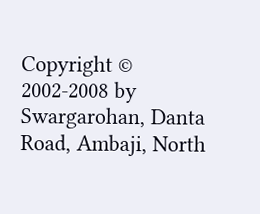Copyright © 2002-2008 by Swargarohan, Danta Road, Ambaji, North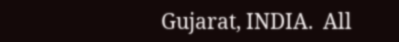Gujarat, INDIA.  All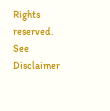Rights reserved. See Disclaimer